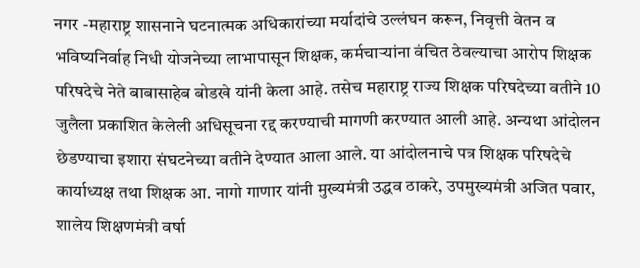नगर -महाराष्ट्र शासनाने घटनात्मक अधिकारांच्या मर्यादांचे उल्लंघन करून, निवृत्ती वेतन व भविष्यनिर्वाह निधी योजनेच्या लाभापासून शिक्षक, कर्मचाऱ्यांना वंचित ठेवल्याचा आरोप शिक्षक परिषदेचे नेते बाबासाहेब बोडखे यांनी केला आहे. तसेच महाराष्ट्र राज्य शिक्षक परिषदेच्या वतीने 10 जुलैला प्रकाशित केलेली अधिसूचना रद्द करण्याची मागणी करण्यात आली आहे. अन्यथा आंदोलन छेडण्याचा इशारा संघटनेच्या वतीने देण्यात आला आले. या आंदोलनाचे पत्र शिक्षक परिषदेचे कार्याध्यक्ष तथा शिक्षक आ. नागो गाणार यांनी मुख्यमंत्री उद्धव ठाकरे, उपमुख्यमंत्री अजित पवार, शालेय शिक्षणमंत्री वर्षा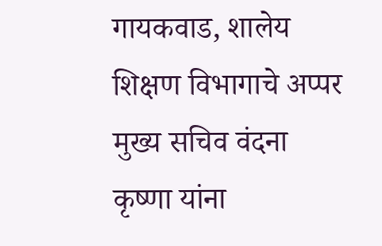गायकवाड, शालेय शिक्षण विभागाचे अप्पर मुख्य सचिव वंदना कृष्णा यांना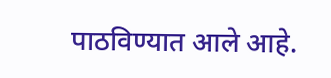पाठविण्यात आले आहे.